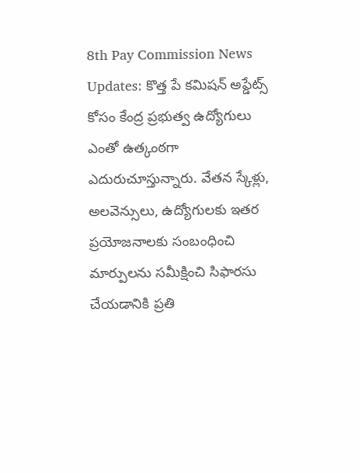8th Pay Commission News Updates: కొత్త పే కమిషన్ అప్డేట్స్ కోసం కేంద్ర ప్రభుత్వ ఉద్యోగులు ఎంతో ఉత్కంఠగా ఎదురుచూస్తున్నారు. వేతన స్కేళ్లు, అలవెన్సులు, ఉద్యోగులకు ఇతర ప్రయోజనాలకు సంబంధించి మార్పులను సమీక్షించి సిఫారసు చేయడానికి ప్రతి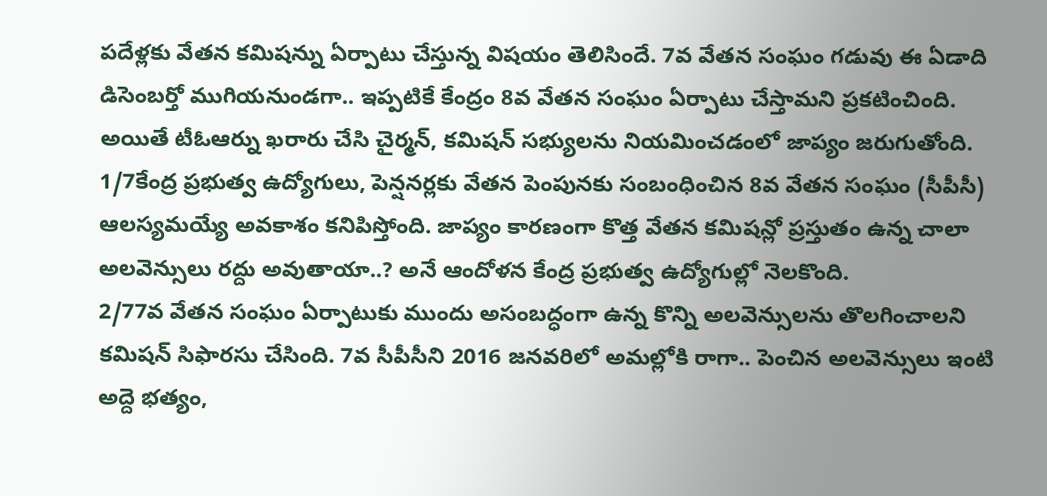పదేళ్లకు వేతన కమిషన్ను ఏర్పాటు చేస్తున్న విషయం తెలిసిందే. 7వ వేతన సంఘం గడువు ఈ ఏడాది డిసెంబర్తో ముగియనుండగా.. ఇప్పటికే కేంద్రం 8వ వేతన సంఘం ఏర్పాటు చేస్తామని ప్రకటించింది. అయితే టీఓఆర్ను ఖరారు చేసి చైర్మన్, కమిషన్ సభ్యులను నియమించడంలో జాప్యం జరుగుతోంది.
1/7కేంద్ర ప్రభుత్వ ఉద్యోగులు, పెన్షనర్లకు వేతన పెంపునకు సంబంధించిన 8వ వేతన సంఘం (సీపీసీ) ఆలస్యమయ్యే అవకాశం కనిపిస్తోంది. జాప్యం కారణంగా కొత్త వేతన కమిషన్లో ప్రస్తుతం ఉన్న చాలా అలవెన్సులు రద్దు అవుతాయా..? అనే ఆందోళన కేంద్ర ప్రభుత్వ ఉద్యోగుల్లో నెలకొంది.
2/77వ వేతన సంఘం ఏర్పాటుకు ముందు అసంబద్ధంగా ఉన్న కొన్ని అలవెన్సులను తొలగించాలని కమిషన్ సిఫారసు చేసింది. 7వ సీపీసీని 2016 జనవరిలో అమల్లోకి రాగా.. పెంచిన అలవెన్సులు ఇంటి అద్దె భత్యం,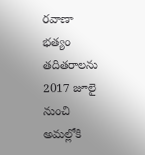రవాణా భత్యం తదితరాలను 2017 జూలై నుంచి అమల్లోకి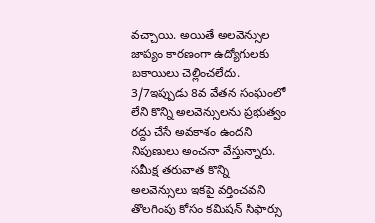వచ్చాయి. అయితే అలవెన్సుల జాప్యం కారణంగా ఉద్యోగులకు బకాయిలు చెల్లించలేదు.
3/7ఇప్పుడు 8వ వేతన సంఘంలో లేని కొన్ని అలవెన్సులను ప్రభుత్వం రద్దు చేసే అవకాశం ఉందని నిపుణులు అంచనా వేస్తున్నారు. సమీక్ష తరువాత కొన్ని అలవెన్సులు ఇకపై వర్తించవని తొలగింపు కోసం కమిషన్ సిఫార్సు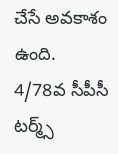చేసే అవకాశం ఉంది.
4/78వ సీపీసీ టర్మ్స్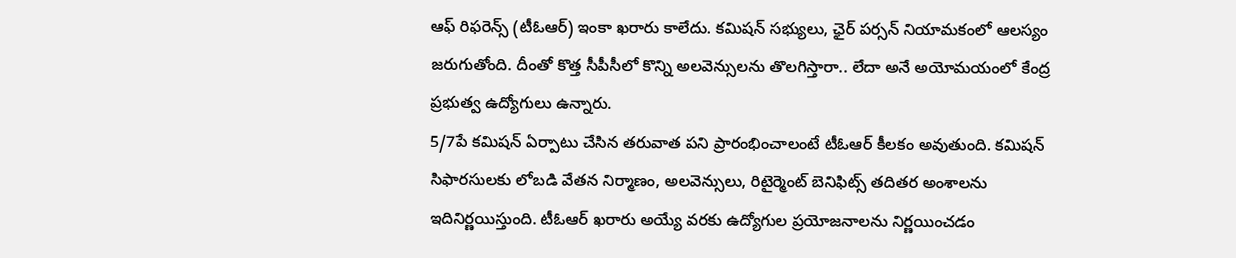ఆఫ్ రిఫరెన్స్ (టీఓఆర్) ఇంకా ఖరారు కాలేదు. కమిషన్ సభ్యులు, ఛైర్ పర్సన్ నియామకంలో ఆలస్యం జరుగుతోంది. దీంతో కొత్త సీపీసీలో కొన్ని అలవెన్సులను తొలగిస్తారా.. లేదా అనే అయోమయంలో కేంద్ర ప్రభుత్వ ఉద్యోగులు ఉన్నారు.
5/7పే కమిషన్ ఏర్పాటు చేసిన తరువాత పని ప్రారంభించాలంటే టీఓఆర్ కీలకం అవుతుంది. కమిషన్ సిఫారసులకు లోబడి వేతన నిర్మాణం, అలవెన్సులు, రిటైర్మెంట్ బెనిఫిట్స్ తదితర అంశాలను ఇదినిర్ణయిస్తుంది. టీఓఆర్ ఖరారు అయ్యే వరకు ఉద్యోగుల ప్రయోజనాలను నిర్ణయించడం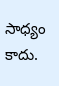సాధ్యం కాదు.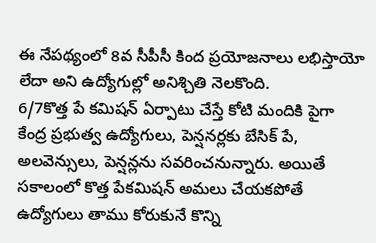ఈ నేపథ్యంలో 8వ సీపీసీ కింద ప్రయోజనాలు లభిస్తాయో లేదా అని ఉద్యోగుల్లో అనిశ్చితి నెలకొంది.
6/7కొత్త పే కమిషన్ ఏర్పాటు చేస్తే కోటి మందికి పైగా కేంద్ర ప్రభుత్వ ఉద్యోగులు, పెన్షనర్లకు బేసిక్ పే, అలవెన్సులు, పెన్షన్లను సవరించనున్నారు. అయితే సకాలంలో కొత్త పేకమిషన్ అమలు చేయకపోతే ఉద్యోగులు తాము కోరుకునే కొన్ని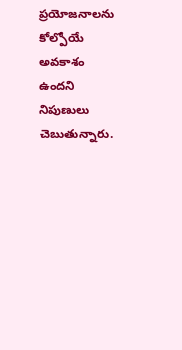ప్రయోజనాలను కోల్పోయే అవకాశం ఉందని నిపుణులు చెబుతున్నారు.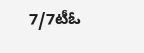7/7టీఓ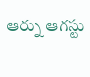ఆర్ను ఆగస్టు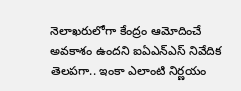నెలాఖరులోగా కేంద్రం ఆమోదించే అవకాశం ఉందని ఐఏఎన్ఎస్ నివేదిక తెలపగా.. ఇంకా ఎలాంటి నిర్ణయం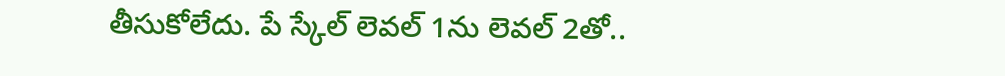తీసుకోలేదు. పే స్కేల్ లెవల్ 1ను లెవల్ 2తో..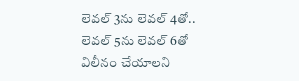లెవల్ 3ను లెవల్ 4తో.. లెవల్ 5ను లెవల్ 6తో విలీనం చేయాలని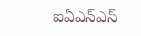ఐఏఎన్ఎస్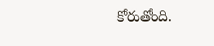కోరుతోంది.